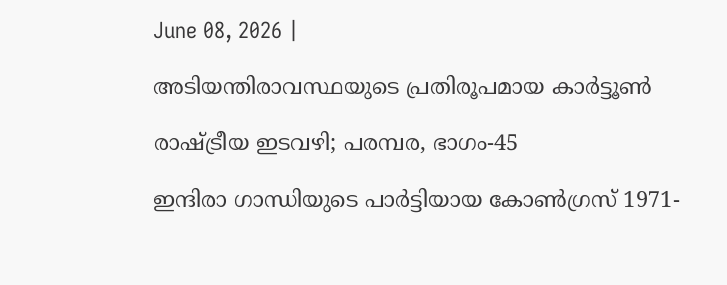June 08, 2026 |

അടിയന്തിരാവസ്ഥയുടെ പ്രതിരൂപമായ കാര്‍ട്ടൂണ്‍

രാഷ്ട്രീയ ഇടവഴി; പരമ്പര, ഭാഗം-45

ഇന്ദിരാ ഗാന്ധിയുടെ പാര്‍ട്ടിയായ കോണ്‍ഗ്രസ് 1971-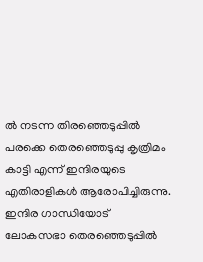ല്‍ നടന്ന തിരഞ്ഞെടുപ്പില്‍ പരക്കെ തെരഞ്ഞെടുപ്പു കൃത്രിമം കാട്ടി എന്ന് ഇന്ദിരയുടെ എതിരാളികള്‍ ആരോപിച്ചിരുന്നു. ഇന്ദിര ഗാന്ധിയോട് ലോകസഭാ തെരഞ്ഞെടുപ്പില്‍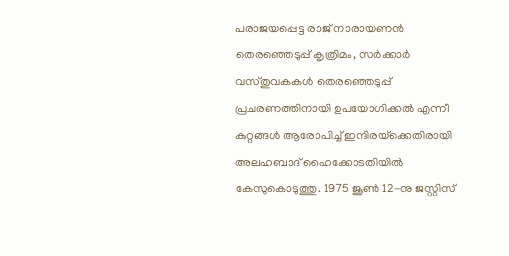പരാജയപ്പെട്ട രാജ് നാരായണന്‍ തെരഞ്ഞെടുപ്പ് കൃത്രിമം, സര്‍ക്കാര്‍ വസ്തുവകകള്‍ തെരഞ്ഞെടുപ്പ് പ്രചരണത്തിനായി ഉപയോഗിക്കല്‍ എന്നീ കുറ്റങ്ങള്‍ ആരോപിച്ച് ഇന്ദിരയ്‌ക്കെതിരായി അലഹബാദ് ഹൈക്കോടതിയില്‍ കേസുകൊടുത്തു. 1975 ജൂണ്‍ 12-നു ജസ്റ്റിസ്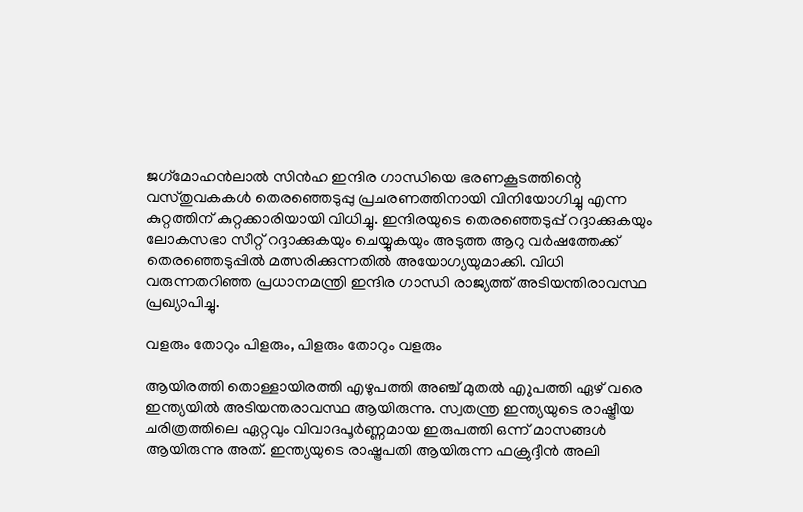ജഗ്‌മോഹന്‍ലാല്‍ സിന്‍ഹ ഇന്ദിര ഗാന്ധിയെ ഭരണകൂടത്തിന്റെ വസ്തുവകകള്‍ തെരഞ്ഞെടുപ്പു പ്രചരണത്തിനായി വിനിയോഗിച്ചു എന്ന കുറ്റത്തിന് കുറ്റക്കാരിയായി വിധിച്ചു. ഇന്ദിരയുടെ തെരഞ്ഞെടുപ്പ് റദ്ദാക്കുകയും ലോകസഭാ സീറ്റ് റദ്ദാക്കുകയും ചെയ്യുകയും അടുത്ത ആറു വര്‍ഷത്തേക്ക് തെരഞ്ഞെടുപ്പില്‍ മത്സരിക്കുന്നതില്‍ അയോഗ്യയുമാക്കി. വിധി വരുന്നതറിഞ്ഞ പ്രധാനമന്ത്രി ഇന്ദിര ഗാന്ധി രാജ്യത്ത് അടിയന്തിരാവസ്ഥ പ്രഖ്യാപിച്ചു.

വളരും തോറും പിളരും, പിളരും തോറും വളരും

ആയിരത്തി തൊള്ളായിരത്തി എഴുപത്തി അഞ്ച് മുതല്‍ എുപത്തി ഏഴ് വരെ ഇന്ത്യയില്‍ അടിയന്തരാവസ്ഥ ആയിരുന്നു. സ്വതന്ത്ര ഇന്ത്യയുടെ രാഷ്ട്രീയ ചരിത്രത്തിലെ ഏറ്റവും വിവാദപൂര്‍ണ്ണമായ ഇരുപത്തി ഒന്ന് മാസങ്ങള്‍ ആയിരുന്നു അത്. ഇന്ത്യയുടെ രാഷ്ട്രപതി ആയിരുന്ന ഫക്രുദ്ദീന്‍ അലി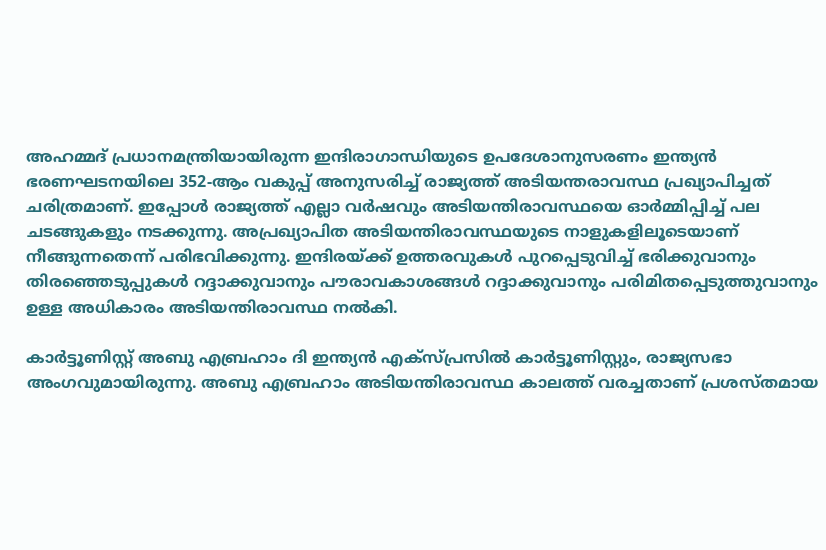അഹമ്മദ് പ്രധാനമന്ത്രിയായിരുന്ന ഇന്ദിരാഗാന്ധിയുടെ ഉപദേശാനുസരണം ഇന്ത്യന്‍ ഭരണഘടനയിലെ 352-ആം വകുപ്പ് അനുസരിച്ച് രാജ്യത്ത് അടിയന്തരാവസ്ഥ പ്രഖ്യാപിച്ചത് ചരിത്രമാണ്. ഇപ്പോള്‍ രാജ്യത്ത് എല്ലാ വര്‍ഷവും അടിയന്തിരാവസ്ഥയെ ഓര്‍മ്മിപ്പിച്ച് പല ചടങ്ങുകളും നടക്കുന്നു. അപ്രഖ്യാപിത അടിയന്തിരാവസ്ഥയുടെ നാളുകളിലൂടെയാണ് നീങ്ങുന്നതെന്ന് പരിഭവിക്കുന്നു. ഇന്ദിരയ്ക്ക് ഉത്തരവുകള്‍ പുറപ്പെടുവിച്ച് ഭരിക്കുവാനും തിരഞ്ഞെടുപ്പുകള്‍ റദ്ദാക്കുവാനും പൗരാവകാശങ്ങള്‍ റദ്ദാക്കുവാനും പരിമിതപ്പെടുത്തുവാനും ഉള്ള അധികാരം അടിയന്തിരാവസ്ഥ നല്‍കി.

കാര്‍ട്ടൂണിസ്റ്റ് അബു എബ്രഹാം ദി ഇന്ത്യന്‍ എക്‌സ്പ്രസില്‍ കാര്‍ട്ടൂണിസ്റ്റും, രാജ്യസഭാ അംഗവുമായിരുന്നു. അബു എബ്രഹാം അടിയന്തിരാവസ്ഥ കാലത്ത് വരച്ചതാണ് പ്രശസ്തമായ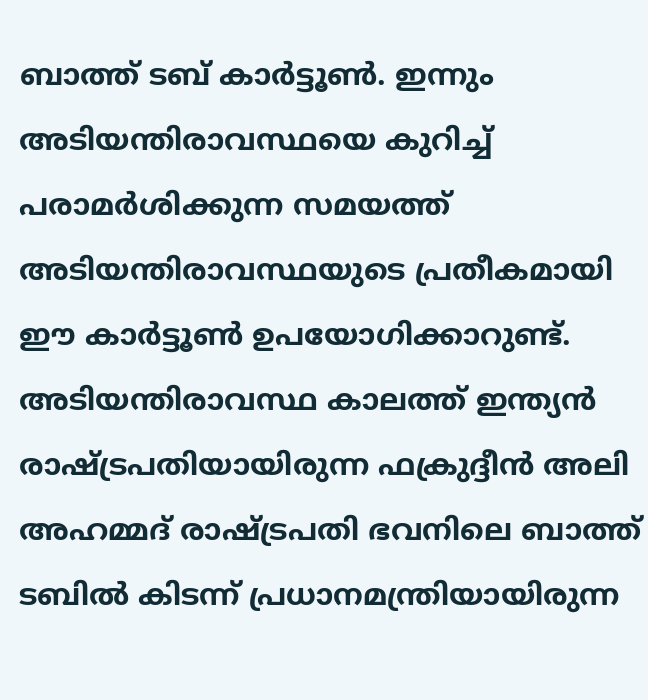ബാത്ത് ടബ് കാര്‍ട്ടൂണ്‍. ഇന്നും അടിയന്തിരാവസ്ഥയെ കുറിച്ച് പരാമര്‍ശിക്കുന്ന സമയത്ത് അടിയന്തിരാവസ്ഥയുടെ പ്രതീകമായി ഈ കാര്‍ട്ടൂണ്‍ ഉപയോഗിക്കാറുണ്ട്. അടിയന്തിരാവസ്ഥ കാലത്ത് ഇന്ത്യന്‍ രാഷ്ട്രപതിയായിരുന്ന ഫക്രുദ്ദീന്‍ അലി അഹമ്മദ് രാഷ്ട്രപതി ഭവനിലെ ബാത്ത് ടബില്‍ കിടന്ന് പ്രധാനമന്ത്രിയായിരുന്ന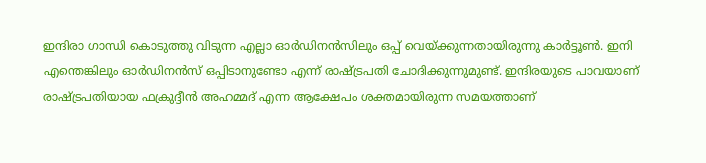ഇന്ദിരാ ഗാന്ധി കൊടുത്തു വിടുന്ന എല്ലാ ഓര്‍ഡിനന്‍സിലും ഒപ്പ് വെയ്ക്കുന്നതായിരുന്നു കാര്‍ട്ടൂണ്‍. ഇനി എന്തെങ്കിലും ഓര്‍ഡിനന്‍സ് ഒപ്പിടാനുണ്ടോ എന്ന് രാഷ്ട്രപതി ചോദിക്കുന്നുമുണ്ട്. ഇന്ദിരയുടെ പാവയാണ് രാഷ്ട്രപതിയായ ഫക്രുദ്ദീന്‍ അഹമ്മദ് എന്ന ആക്ഷേപം ശക്തമായിരുന്ന സമയത്താണ്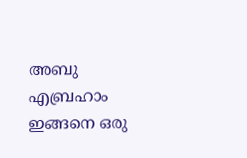അബു എബ്രഹാം ഇങ്ങനെ ഒരു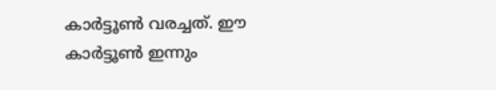കാര്‍ട്ടൂണ്‍ വരച്ചത്. ഈ കാര്‍ട്ടൂണ്‍ ഇന്നും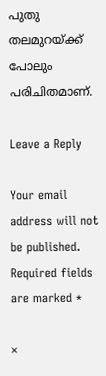പുതു തലമുറയ്ക്ക് പോലും പരിചിതമാണ്.

Leave a Reply

Your email address will not be published. Required fields are marked *

×